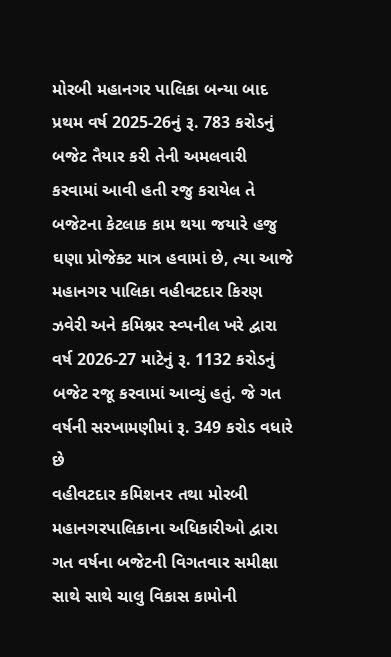મોરબી મહાનગર પાલિકા બન્યા બાદ પ્રથમ વર્ષ 2025-26નું રૂ. 783 કરોડનું બજેટ તૈયાર કરી તેની અમલવારી કરવામાં આવી હતી રજુ કરાયેલ તે બજેટના કેટલાક કામ થયા જયારે હજુ ઘણા પ્રોજેક્ટ માત્ર હવામાં છે, ત્યા આજે મહાનગર પાલિકા વહીવટદાર કિરણ ઝવેરી અને કમિશ્નર સ્વ્પનીલ ખરે દ્વારા વર્ષ 2026-27 માટેનું રૂ. 1132 કરોડનું બજેટ રજૂ કરવામાં આવ્યું હતું. જે ગત વર્ષની સરખામણીમાં રૂ. 349 કરોડ વધારે છે
વહીવટદાર કમિશનર તથા મોરબી મહાનગરપાલિકાના અધિકારીઓ દ્વારા ગત વર્ષના બજેટની વિગતવાર સમીક્ષા સાથે સાથે ચાલુ વિકાસ કામોની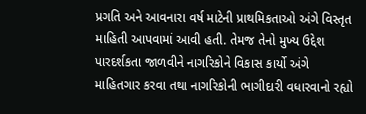પ્રગતિ અને આવનારા વર્ષ માટેની પ્રાથમિકતાઓ અંગે વિસ્તૃત માહિતી આપવામાં આવી હતી. તેમજ તેનો મુખ્ય ઉદ્દેશ પારદર્શકતા જાળવીને નાગરિકોને વિકાસ કાર્યો અંગે માહિતગાર કરવા તથા નાગરિકોની ભાગીદારી વધારવાનો રહ્યો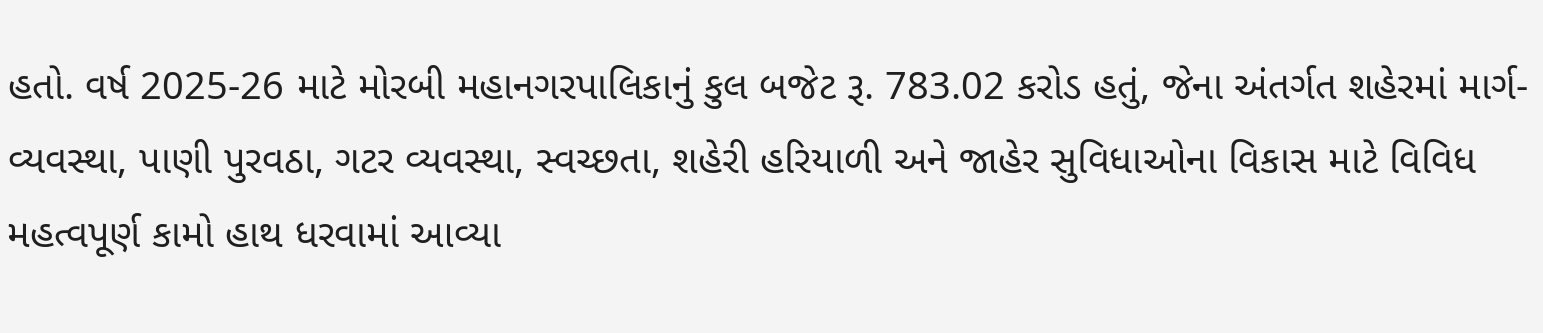હતો. વર્ષ 2025-26 માટે મોરબી મહાનગરપાલિકાનું કુલ બજેટ રૂ. 783.02 કરોડ હતું, જેના અંતર્ગત શહેરમાં માર્ગ-વ્યવસ્થા, પાણી પુરવઠા, ગટર વ્યવસ્થા, સ્વચ્છતા, શહેરી હરિયાળી અને જાહેર સુવિધાઓના વિકાસ માટે વિવિધ મહત્વપૂર્ણ કામો હાથ ધરવામાં આવ્યા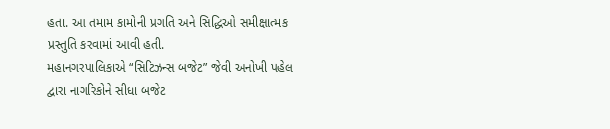હતા. આ તમામ કામોની પ્રગતિ અને સિદ્ધિઓ સમીક્ષાત્મક પ્રસ્તુતિ કરવામાં આવી હતી.
મહાનગરપાલિકાએ “સિટિઝન્સ બજેટ” જેવી અનોખી પહેલ દ્વારા નાગરિકોને સીધા બજેટ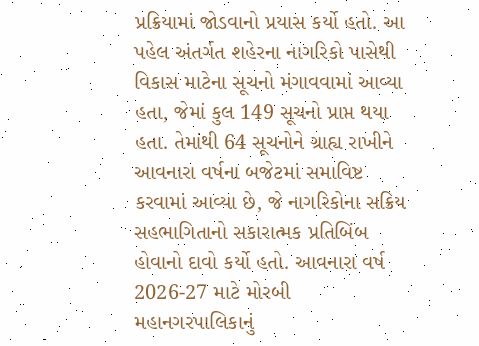પ્રક્રિયામાં જોડવાનો પ્રયાસ કર્યો હતો. આ પહેલ અંતર્ગત શહેરના નાગરિકો પાસેથી વિકાસ માટેના સૂચનો મંગાવવામાં આવ્યા હતા, જેમાં કુલ 149 સૂચનો પ્રાપ્ત થયા હતા. તેમાંથી 64 સૂચનોને ગ્રાહ્ય રાખીને આવનારા વર્ષના બજેટમાં સમાવિષ્ટ કરવામાં આવ્યા છે, જે નાગરિકોના સક્રિય સહભાગિતાનો સકારાત્મક પ્રતિબિંબ હોવાનો દાવો કર્યો હતો. આવનારા વર્ષ 2026-27 માટે મોરબી મહાનગરપાલિકાનું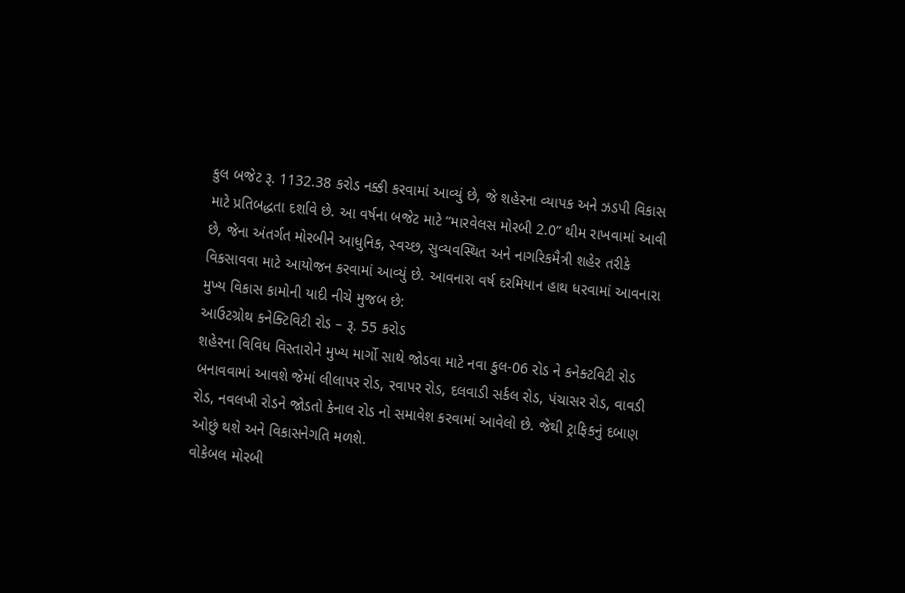કુલ બજેટ રૂ. 1132.38 કરોડ નક્કી કરવામાં આવ્યું છે, જે શહેરના વ્યાપક અને ઝડપી વિકાસ માટે પ્રતિબદ્ધતા દર્શાવે છે. આ વર્ષના બજેટ માટે “મારવેલસ મોરબી 2.0” થીમ રાખવામાં આવી છે, જેના અંતર્ગત મોરબીને આધુનિક, સ્વચ્છ, સુવ્યવસ્થિત અને નાગરિકમૈત્રી શહેર તરીકે વિકસાવવા માટે આયોજન કરવામાં આવ્યું છે. આવનારા વર્ષ દરમિયાન હાથ ધરવામાં આવનારા મુખ્ય વિકાસ કામોની યાદી નીચે મુજબ છે:
આઉટગ્રોથ કનેક્ટિવિટી રોડ – રૂ. 55 કરોડ
શહેરના વિવિધ વિસ્તારોને મુખ્ય માર્ગો સાથે જોડવા માટે નવા કુલ-06 રોડ ને કનેક્ટવિટી રોડ બનાવવામાં આવશે જેમાં લીલાપર રોડ, રવાપર રોડ, દલવાડી સર્કલ રોડ, પંચાસર રોડ, વાવડી રોડ, નવલખી રોડને જોડતો કેનાલ રોડ નો સમાવેશ કરવામાં આવેલો છે. જેથી ટ્રાફિકનું દબાણ ઓછું થશે અને વિકાસનેગતિ મળશે.
વોકેબલ મોરબી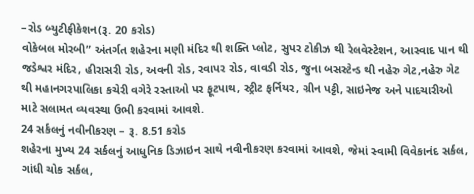–રોડ બ્યુટીફીકેશન(રૂ. 20 કરોડ)
વોકેબલ મોરબી” અંતર્ગત શહેરના મણી મંદિર થી શક્તિ પ્લોટ, સુપર ટોકીઝ થી રેલવેસ્ટેશન, આસ્વાદ પાન થી જડેશ્વર મંદિર, હીરાસરી રોડ, અવની રોડ, રવાપર રોડ, વાવડી રોડ, જુના બસસ્ટેન્ડ થી નહેરુ ગેટ,નહેરુ ગેટ થી મહાનગરપાલિકા કચેરી વગેરે રસ્તાઓ પર ફૂટપાથ, સ્ટ્રીટ ફર્નિયર, ગ્રીન પટ્ટી, સાઇનેજ અને પાદચારીઓ માટે સલામત વ્યવસ્થા ઉભી કરવામાં આવશે.
24 સર્કલનું નવીનીકરણ – રૂ. 8.51 કરોડ
શહેરના મુખ્ય 24 સર્કલનું આધુનિક ડિઝાઇન સાથે નવીનીકરણ કરવામાં આવશે, જેમાં સ્વામી વિવેકાનંદ સર્કલ, ગાંધી ચોક સર્કલ,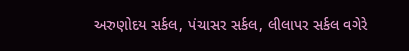અરુણોદય સર્કલ, પંચાસર સર્કલ, લીલાપર સર્કલ વગેરે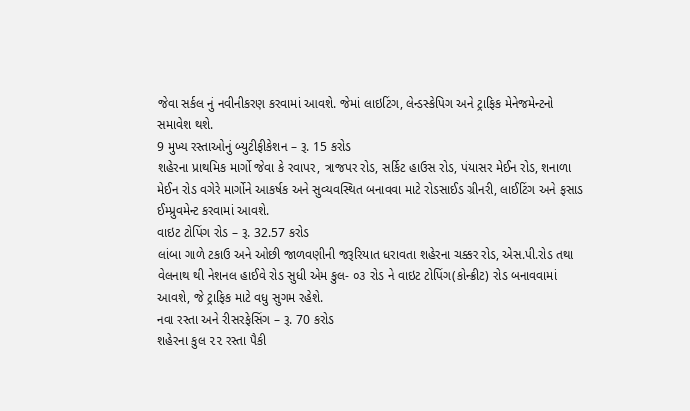જેવા સર્કલ નું નવીનીકરણ કરવામાં આવશે. જેમાં લાઇટિંગ, લેન્ડસ્કેપિગ અને ટ્રાફિક મેનેજમેન્ટનો સમાવેશ થશે.
9 મુખ્ય રસ્તાઓનું બ્યુટીફીકેશન – રૂ. 15 કરોડ
શહેરના પ્રાથમિક માર્ગો જેવા કે રવાપર, ત્રાજપર રોડ, સર્કિટ હાઉસ રોડ, પંયાસર મેઈન રોડ, શનાળા મેઈન રોડ વગેરે માર્ગોને આકર્ષક અને સુવ્યવસ્થિત બનાવવા માટે રોડસાઈડ ગ્રીનરી, લાઈટિંગ અને ફસાડ ઈમ્પ્રુવમેન્ટ કરવામાં આવશે.
વાઇટ ટોપિંગ રોડ – રૂ. 32.57 કરોડ
લાંબા ગાળે ટકાઉ અને ઓછી જાળવણીની જરૂરિયાત ધરાવતા શહેરના ચક્કર રોડ, એસ.પી.રોડ તથા વેલનાથ થી નેશનલ હાઈવે રોડ સુધી એમ કુલ- ૦૩ રોડ ને વાઇટ ટોપિંગ(કોન્ક્રીટ) રોડ બનાવવામાં આવશે, જે ટ્રાફિક માટે વધુ સુગમ રહેશે.
નવા રસ્તા અને રીસરફેસિંગ – રૂ. 70 કરોડ
શહેરના કુલ ૨૨ રસ્તા પૈકી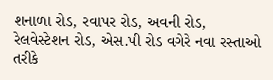શનાળા રોડ, રવાપર રોડ, અવની રોડ, રેલવેસ્ટેશન રોડ, એસ.પી રોડ વગેરે નવા રસ્તાઓ તરીકે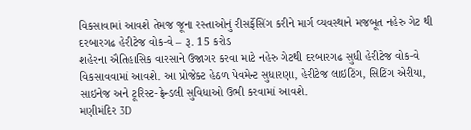વિકસાવામાં આવશે તેમજ જૂના રસ્તાઓનું રીસર્ફેસિંગ કરીને માર્ગ વ્યવસ્થાને મજબૂત નહેરુ ગેટ થી દરબારગઢ હેરીટેજ વોક-વે – રૂ. 15 કરોડ
શહેરના ઐતિહાસિક વારસાને ઉજાગર કરવા માટે નહેરુ ગેટથી દરબારગઢ સુધી હેરીટેજ વોક-વે વિકસાવવામાં આવશે. આ પ્રોજેક્ટ હેઠળ પેવમેન્ટ સુધારણા, હેરીટેજ લાઇટિંગ, સિટિંગ એરીયા, સાઇનેજ અને ટૂરિસ્ટ-ફ્રેન્ડલી સુવિધાઓ ઉભી કરવામાં આવશે.
મણીમંદિર 3D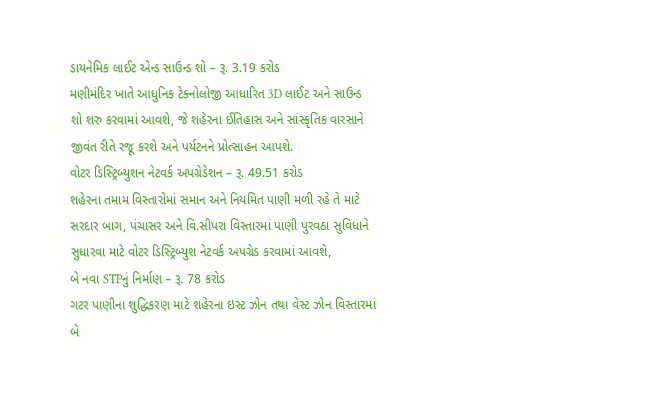ડાયનેમિક લાઈટ એન્ડ સાઉન્ડ શો – રૂ. 3.19 કરોડ
મણીમંદિર ખાતે આધુનિક ટેક્નોલોજી આધારિત 3D લાઈટ અને સાઉન્ડ શો શરુ કરવામાં આવશે, જે શહેરના ઈતિહાસ અને સાંસ્કૃતિક વારસાને જીવંત રીતે રજૂ કરશે અને પર્યટનને પ્રોત્સાહન આપશે.
વોટર ડિસ્ટ્રિબ્યુશન નેટવર્ક અપગ્રેડેશન – રૂ. 49.51 કરોડ
શહેરના તમામ વિસ્તારોમાં સમાન અને નિયમિત પાણી મળી રહે તે માટે સરદાર બાગ, પંચાસર અને વિ.સીપરા વિસ્તારમાં પાણી પુરવઠા સુવિધાને સુધારવા માટે વોટર ડિસ્ટ્રિબ્યુશ નેટવર્ક અપગ્રેડ કરવામાં આવશે,
બે નવા STPનું નિર્માણ – રૂ. 78 કરોડ
ગટર પાણીના શુદ્ધિકરણ માટે શહેરના ઇસ્ટ ઝોન તથા વેસ્ટ ઝોન વિસ્તારમાં બે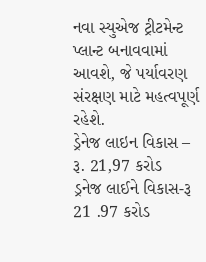નવા સ્યુએજ ટ્રીટમેન્ટ પ્લાન્ટ બનાવવામાં આવશે, જે પર્યાવરણ સંરક્ષણ માટે મહત્વપૂર્ણ રહેશે.
ડ્રેનેજ લાઇન વિકાસ – રૂ. 21,97 કરોડ
ડ્રનેજ લાઈને વિકાસ-રૂ 21 .97 કરોડ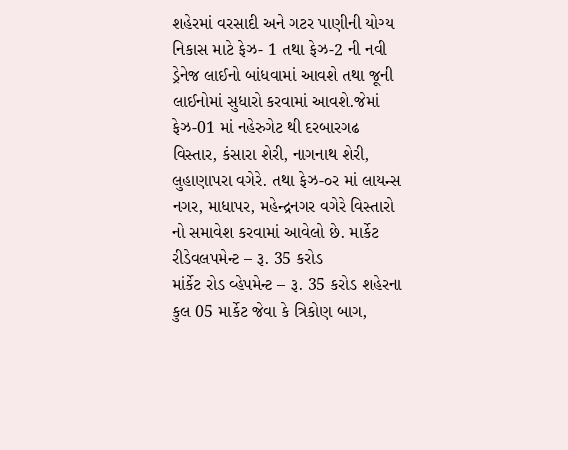શહેરમાં વરસાદી અને ગટર પાણીની યોગ્ય નિકાસ માટે ફેઝ- 1 તથા ફેઝ-2 ની નવી ડ્રેનેજ લાઈનો બાંધવામાં આવશે તથા જૂની લાઈનોમાં સુધારો કરવામાં આવશે.જેમાં ફેઝ-01 માં નહેરુગેટ થી દરબારગઢ વિસ્તાર, કંસારા શેરી, નાગનાથ શેરી, લુહાણાપરા વગેરે. તથા ફેઝ-૦ર માં લાયન્સ નગર, માધાપર, મહેન્દ્રનગર વગેરે વિસ્તારો નો સમાવેશ કરવામાં આવેલો છે. માર્કેટ રીડેવલપમેન્ટ – રૂ. 35 કરોડ
માંર્કેટ રોડ વ્હેપમેન્ટ – રૂ. 35 કરોડ શહેરના કુલ 05 માર્કેટ જેવા કે ત્રિકોણ બાગ,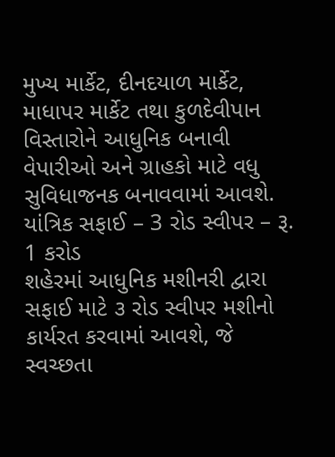મુખ્ય માર્કેટ, દીનદયાળ માર્કેટ, માધાપર માર્કેટ તથા કુળદેવીપાન વિસ્તારોને આધુનિક બનાવી વેપારીઓ અને ગ્રાહકો માટે વધુ સુવિધાજનક બનાવવામાં આવશે.
યાંત્રિક સફાઈ – 3 રોડ સ્વીપર – રૂ. 1 કરોડ
શહેરમાં આધુનિક મશીનરી દ્વારા સફાઈ માટે ૩ રોડ સ્વીપર મશીનો કાર્યરત કરવામાં આવશે, જે સ્વચ્છતા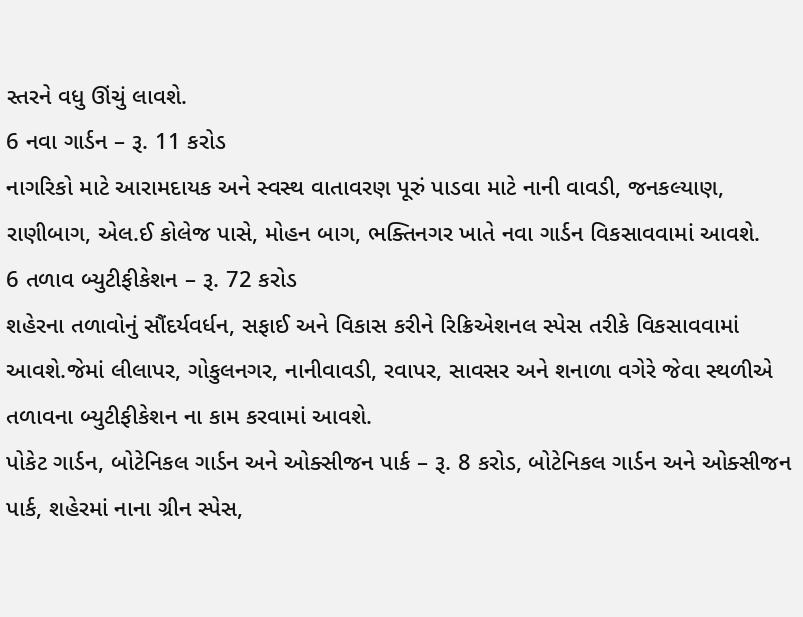સ્તરને વધુ ઊંચું લાવશે.
6 નવા ગાર્ડન – રૂ. 11 કરોડ
નાગરિકો માટે આરામદાયક અને સ્વસ્થ વાતાવરણ પૂરું પાડવા માટે નાની વાવડી, જનકલ્યાણ, રાણીબાગ, એલ.ઈ કોલેજ પાસે, મોહન બાગ, ભક્તિનગર ખાતે નવા ગાર્ડન વિકસાવવામાં આવશે.
6 તળાવ બ્યુટીફીકેશન – રૂ. 72 કરોડ
શહેરના તળાવોનું સૌંદર્યવર્ધન, સફાઈ અને વિકાસ કરીને રિક્રિએશનલ સ્પેસ તરીકે વિકસાવવામાં આવશે.જેમાં લીલાપર, ગોકુલનગર, નાનીવાવડી, રવાપર, સાવસર અને શનાળા વગેરે જેવા સ્થળીએ તળાવના બ્યુટીફીકેશન ના કામ કરવામાં આવશે.
પોકેટ ગાર્ડન, બોટેનિકલ ગાર્ડન અને ઓક્સીજન પાર્ક – રૂ. 8 કરોડ, બોટેનિકલ ગાર્ડન અને ઓક્સીજન પાર્ક, શહેરમાં નાના ગ્રીન સ્પેસ,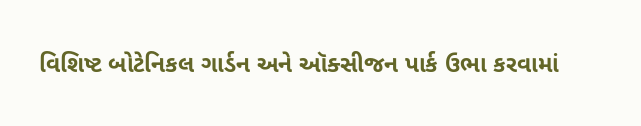વિશિષ્ટ બોટેનિકલ ગાર્ડન અને ઑક્સીજન પાર્ક ઉભા કરવામાં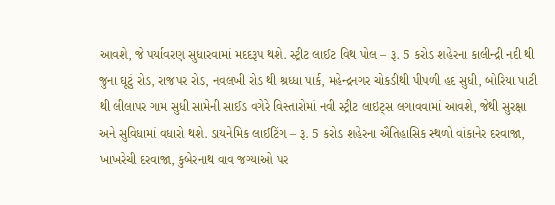આવશે, જે પર્યાવરણ સુધારવામાં મદદરૂપ થશે. સ્ટ્રીટ લાઈટ વિથ પોલ – રૂ. 5 કરોડ શહેરના કાલીન્દ્રી નદી થી જુના ઘૂટું રોડ, રાજપર રોડ, નવલખી રોડ થી શ્રધ્ધા પાર્ક, મહેન્દ્રનગર ચોકડીથી પીપળી હદ સુધી, બોરિયા પાટી થી લીલાપર ગામ સુધી સામેની સાઈડ વગેરે વિસ્તારોમાં નવી સ્ટ્રીટ લાઇટ્સ લગાવવામાં આવશે, જેથી સુરક્ષા અને સુવિધામાં વધારો થશે. ડાયનેમિક લાઈટિંગ – રૂ. 5 કરોડ શહેરના ઐતિહાસિક સ્થળો વાંકાનેર દરવાજા, ખાખરેચી દરવાજા, કુબેરનાથ વાવ જગ્યાઓ પર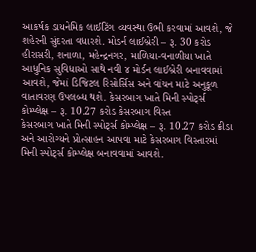આકર્ષક ડાયનેમિક લાઈટિંગ વ્યવસ્થા ઉભી કરવામાં આવશે, જે શહેરની સુંદરતા વધારશે. મોડર્ન લાઈબ્રેરી – રૂ. 30 કરોડ હીરાસરી, શનાળા, મહેન્દ્રનગર, માળિયા-વનાળીયા ખાતે આધુનિક સુવિધાઓ સાથે નવી ૪ મોર્ડન લાઈબ્રેરી બનાવવામાં આવશે, જેમાં ડિજિટલ રિસોર્સિસ અને વાંચન માટે અનુકૂળ વાતાવરણ ઉપલબ્ધ થશે. કેસરબાગ ખાતે મિની સ્પોર્ટ્સ કોમ્પ્લેક્ષ – રૂ. 10.27 કરોડ કેસરબાગ વિસ્ત
કેસરબાગ ખાતે મિની સ્પોર્ટ્સ કોમ્પ્લેક્ષ – રૂ. 10.27 કરોડ ક્રીડા અને આરોગ્યને પ્રોત્સાહન આપવા માટે કેસરબાગ વિસ્તારમાં મિની સ્પોર્ટ્સ કોમ્પ્લેક્ષ બનાવવામાં આવશે.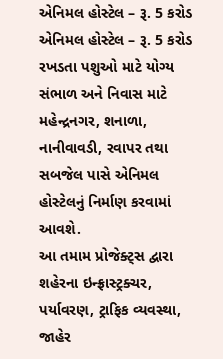એનિમલ હોસ્ટેલ – રૂ. 5 કરોડ
એનિમલ હોસ્ટેલ – રૂ. 5 કરોડ રખડતા પશુઓ માટે યોગ્ય સંભાળ અને નિવાસ માટે મહેન્દ્રનગર, શનાળા, નાનીવાવડી, રવાપર તથા સબજેલ પાસે એનિમલ હોસ્ટેલનું નિર્માણ કરવામાં આવશે.
આ તમામ પ્રોજેક્ટ્સ દ્વારા શહેરના ઇન્ફ્રાસ્ટ્રક્ચર, પર્યાવરણ, ટ્રાફિક વ્યવસ્થા, જાહેર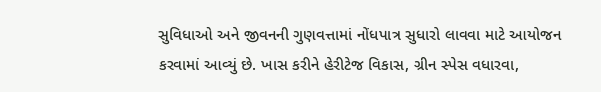સુવિધાઓ અને જીવનની ગુણવત્તામાં નોંધપાત્ર સુધારો લાવવા માટે આયોજન કરવામાં આવ્યું છે. ખાસ કરીને હેરીટેજ વિકાસ, ગ્રીન સ્પેસ વધારવા,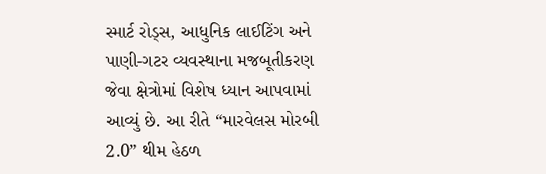સ્માર્ટ રોડ્સ, આધુનિક લાઈટિંગ અને પાણી-ગટર વ્યવસ્થાના મજબૂતીકરણ જેવા ક્ષેત્રોમાં વિશેષ ધ્યાન આપવામાં આવ્યું છે. આ રીતે “મારવેલસ મોરબી 2.0” થીમ હેઠળ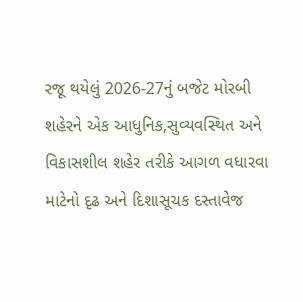રજૂ થયેલું 2026-27નું બજેટ મોરબી શહેરને એક આધુનિક,સુવ્યવસ્થિત અને વિકાસશીલ શહેર તરીકે આગળ વધારવા માટેનો દૃઢ અને દિશાસૂચક દસ્તાવેજ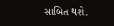સાબિત થશે.